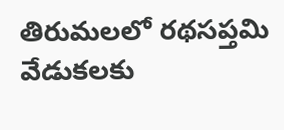తిరుమలలో రథసప్తమి వేడుకలకు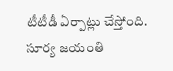టీటీడీ ఏర్పాట్లు చేస్తోంది. సూర్య జయంతి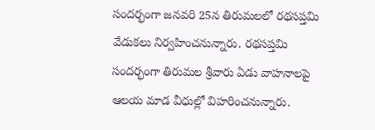సందర్భంగా జనవరి 25న తిరుమలలో రథసప్తమి వేడుకలు నిర్వహించనున్నారు. రథసప్తమి సందర్భంగా తిరుమల శ్రీవారు ఏడు వాహనాలపై ఆలయ మాడ వీధుల్లో విహరించనున్నారు.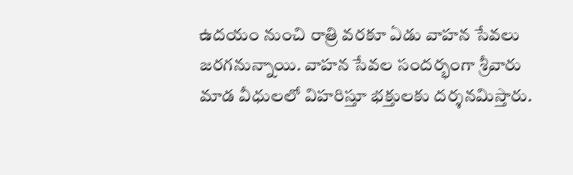ఉదయం నుంచి రాత్రి వరకూ ఏడు వాహన సేవలు జరగనున్నాయి. వాహన సేవల సందర్భంగా శ్రీవారు మాడ వీధులలో విహరిస్తూ భక్తులకు దర్శనమిస్తారు.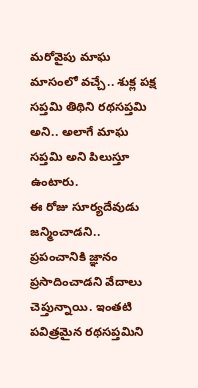మరోవైపు మాఘ మాసంలో వచ్చే.. శుక్ల పక్ష సప్తమి తిథిని రథసప్తమి అని.. అలాగే మాఘ సప్తమి అని పిలుస్తూ ఉంటారు.
ఈ రోజు సూర్యదేవుడు జన్మించాడని.. ప్రపంచానికి జ్ఞానం ప్రసాదించాడని వేదాలు చెప్తున్నాయి. ఇంతటి పవిత్రమైన రథసప్తమిని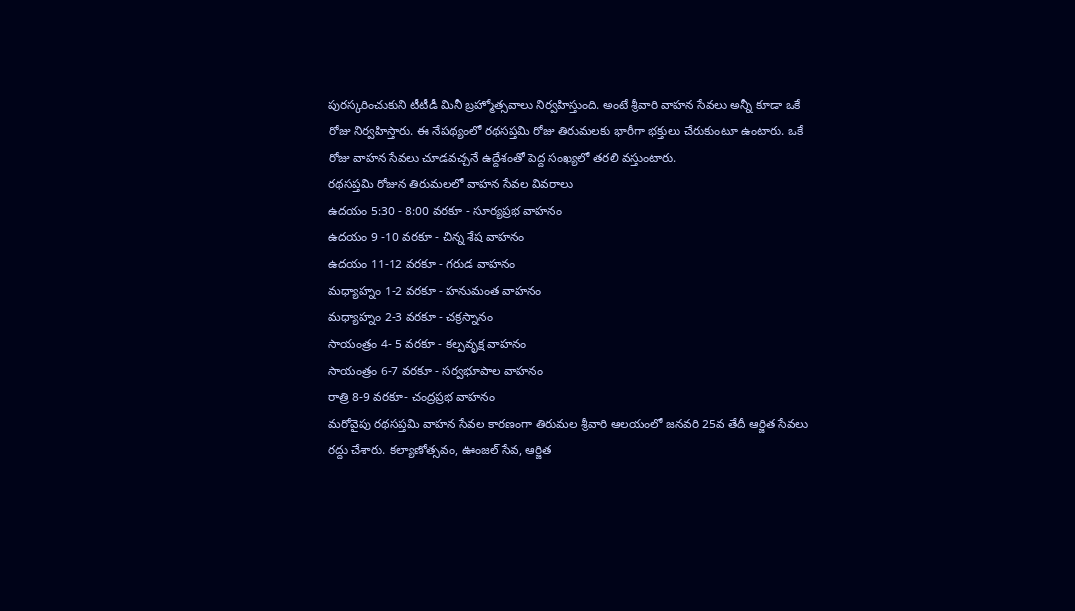పురస్కరించుకుని టీటీడీ మినీ బ్రహ్మోత్సవాలు నిర్వహిస్తుంది. అంటే శ్రీవారి వాహన సేవలు అన్నీ కూడా ఒకే రోజు నిర్వహిస్తారు. ఈ నేపథ్యంలో రథసప్తమి రోజు తిరుమలకు భారీగా భక్తులు చేరుకుంటూ ఉంటారు. ఒకే రోజు వాహన సేవలు చూడవచ్చనే ఉద్దేశంతో పెద్ద సంఖ్యలో తరలి వస్తుంటారు.
రథసప్తమి రోజున తిరుమలలో వాహన సేవల వివరాలు
ఉదయం 5:30 - 8:00 వరకూ - సూర్యప్రభ వాహనం
ఉదయం 9 -10 వరకూ - చిన్న శేష వాహనం
ఉదయం 11-12 వరకూ - గరుడ వాహనం
మధ్యాహ్నం 1-2 వరకూ - హనుమంత వాహనం
మధ్యాహ్నం 2-3 వరకూ - చక్రస్నానం
సాయంత్రం 4- 5 వరకూ - కల్పవృక్ష వాహనం
సాయంత్రం 6-7 వరకూ - సర్వభూపాల వాహనం
రాత్రి 8-9 వరకూ- చంద్రప్రభ వాహనం
మరోవైపు రథసప్తమి వాహన సేవల కారణంగా తిరుమల శ్రీవారి ఆలయంలో జనవరి 25వ తేదీ ఆర్జిత సేవలు రద్దు చేశారు. కల్యాణోత్సవం, ఊంజల్ సేవ, ఆర్జిత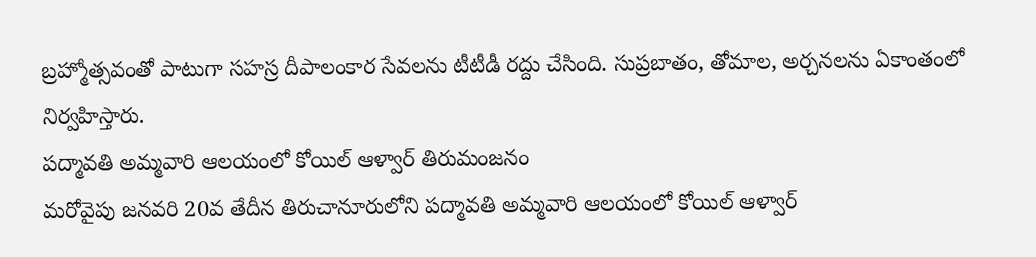బ్రహ్మోత్సవంతో పాటుగా సహస్ర దీపాలంకార సేవలను టీటీడీ రద్దు చేసింది. సుప్రబాతం, తోమాల, అర్చనలను ఏకాంతంలో నిర్వహిస్తారు.
పద్మావతి అమ్మవారి ఆలయంలో కోయిల్ ఆళ్వార్ తిరుమంజనం
మరోవైపు జనవరి 20వ తేదీన తిరుచానూరులోని పద్మావతి అమ్మవారి ఆలయంలో కోయిల్ ఆళ్వార్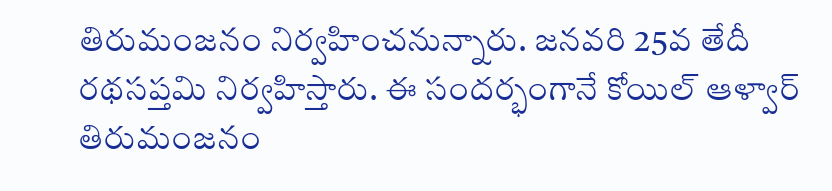తిరుమంజనం నిర్వహించనున్నారు. జనవరి 25వ తేదీ రథసప్తమి నిర్వహిస్తారు. ఈ సందర్భంగానే కోయిల్ ఆళ్వార్ తిరుమంజనం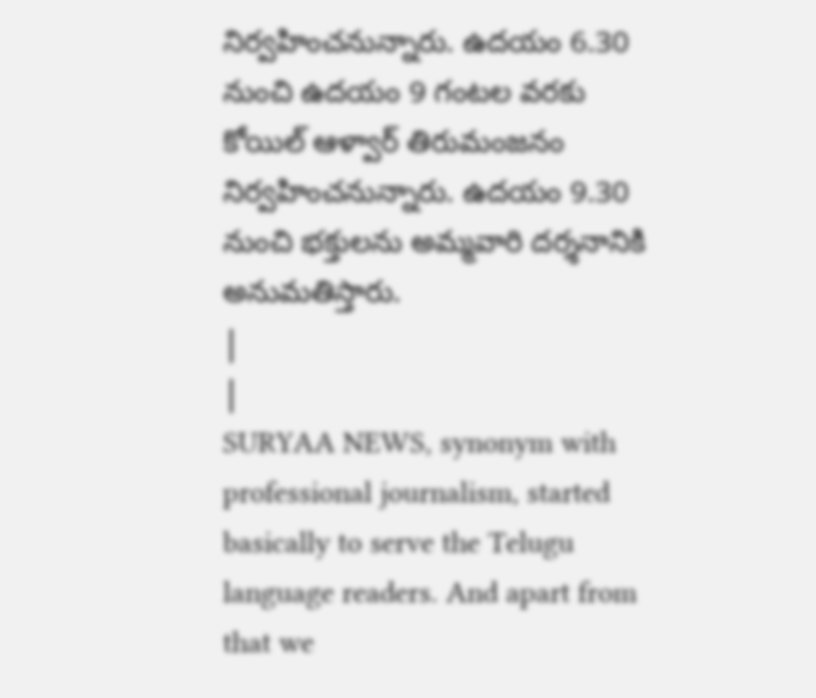నిర్వహించనున్నారు. ఉదయం 6.30 నుంచి ఉదయం 9 గంటల వరకు కోయిల్ ఆళ్వార్ తిరుమంజనం నిర్వహించనున్నారు. ఉదయం 9.30 నుంచి భక్తులను అమ్మవారి దర్శనానికి అనుమతిస్తారు.
|
|
SURYAA NEWS, synonym with professional journalism, started basically to serve the Telugu language readers. And apart from that we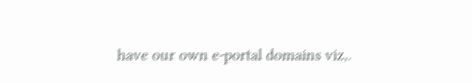have our own e-portal domains viz,.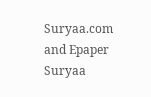Suryaa.com and Epaper Suryaa